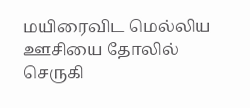மயிரைவிட மெல்லிய ஊசியை தோலில் செருகி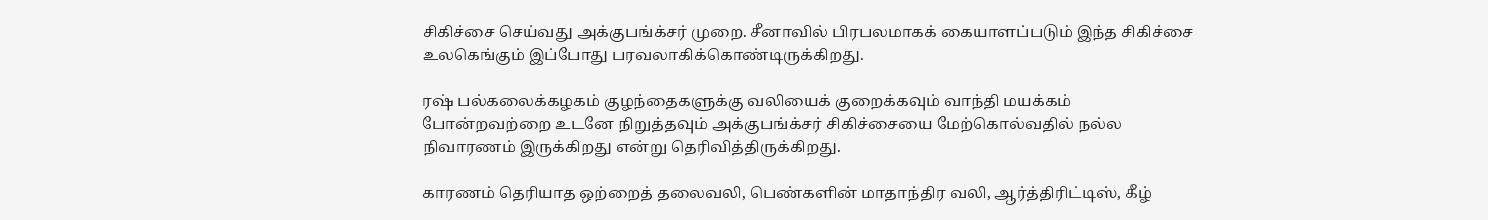சிகிச்சை செய்வது அக்குபங்க்சர் முறை. சீனாவில் பிரபலமாகக் கையாளப்படும் இந்த சிகிச்சை உலகெங்கும் இப்போது பரவலாகிக்கொண்டிருக்கிறது.

ரஷ் பல்கலைக்கழகம் குழந்தைகளுக்கு வலியைக் குறைக்கவும் வாந்தி மயக்கம் போன்றவற்றை உடனே நிறுத்தவும் அக்குபங்க்சர் சிகிச்சையை மேற்கொல்வதில் நல்ல நிவாரணம் இருக்கிறது என்று தெரிவித்திருக்கிறது.

காரணம் தெரியாத ஒற்றைத் தலைவலி, பெண்களின் மாதாந்திர வலி, ஆர்த்திரிட்டிஸ், கீழ்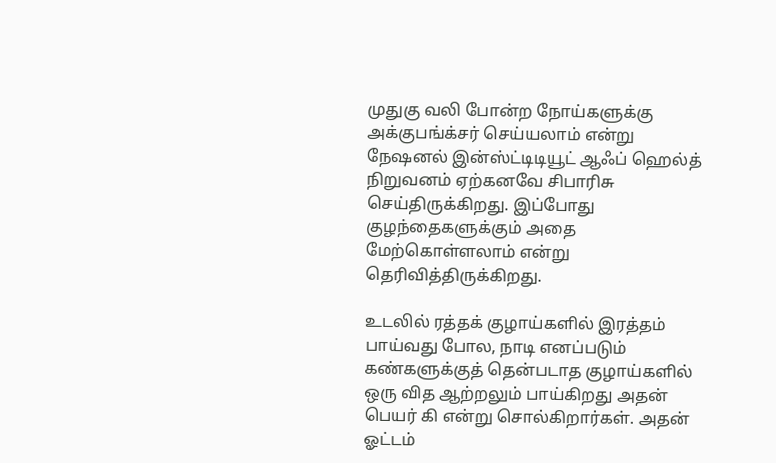முதுகு வலி போன்ற நோய்களுக்கு அக்குபங்க்சர் செய்யலாம் என்று நேஷனல் இன்ஸ்ட்டிடியூட் ஆஃப் ஹெல்த் நிறுவனம் ஏற்கனவே சிபாரிசு செய்திருக்கிறது. இப்போது குழந்தைகளுக்கும் அதை மேற்கொள்ளலாம் என்று தெரிவித்திருக்கிறது.

உடலில் ரத்தக் குழாய்களில் இரத்தம் பாய்வது போல, நாடி எனப்படும் கண்களுக்குத் தென்படாத குழாய்களில் ஒரு வித ஆற்றலும் பாய்கிறது அதன் பெயர் கி என்று சொல்கிறார்கள். அதன் ஓட்டம்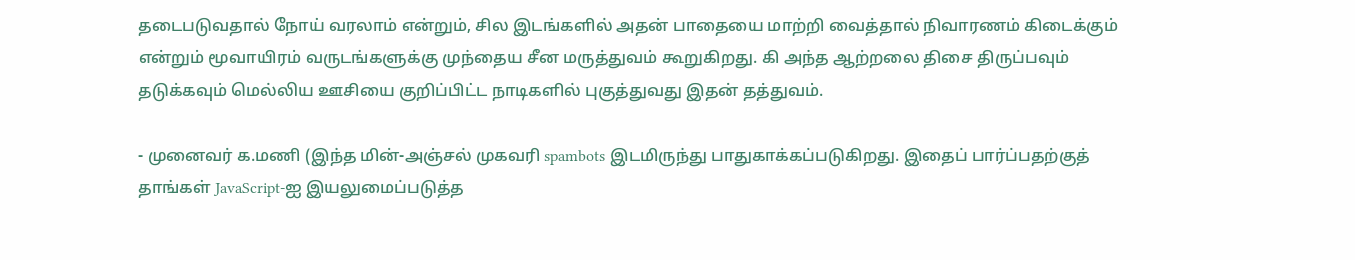தடைபடுவதால் நோய் வரலாம் என்றும், சில இடங்களில் அதன் பாதையை மாற்றி வைத்தால் நிவாரணம் கிடைக்கும் என்றும் மூவாயிரம் வருடங்களுக்கு முந்தைய சீன மருத்துவம் கூறுகிறது. கி அந்த ஆற்றலை திசை திருப்பவும் தடுக்கவும் மெல்லிய ஊசியை குறிப்பிட்ட நாடிகளில் புகுத்துவது இதன் தத்துவம்.

- முனைவர் க.மணி (இந்த மின்-அஞ்சல் முகவரி spambots இடமிருந்து பாதுகாக்கப்படுகிறது. இதைப் பார்ப்பதற்குத் தாங்கள் JavaScript-ஐ இயலுமைப்படுத்த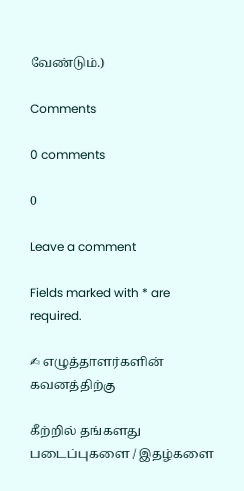வேண்டும்.)

Comments

0 comments

0

Leave a comment

Fields marked with * are required.

✍ எழுத்தாளர்களின் கவனத்திற்கு

கீற்றில் தங்களது படைப்புகளை / இதழ்களை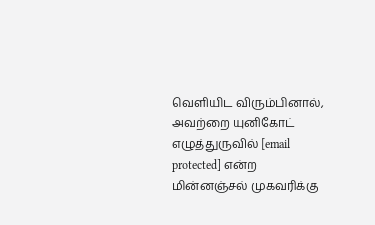வெளியிட விரும்பினால், அவற்றை யுனிகோட் எழுத்துருவில் [email protected] என்ற மின்னஞ்சல் முகவரிக்கு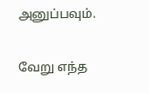அனுப்பவும்.

வேறு எந்த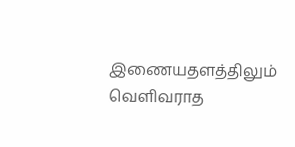இணையதளத்திலும் வெளிவராத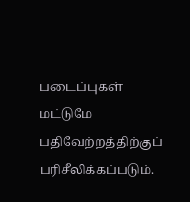படைப்புகள் மட்டுமே பதிவேற்றத்திற்குப் பரிசீலிக்கப்படும்.